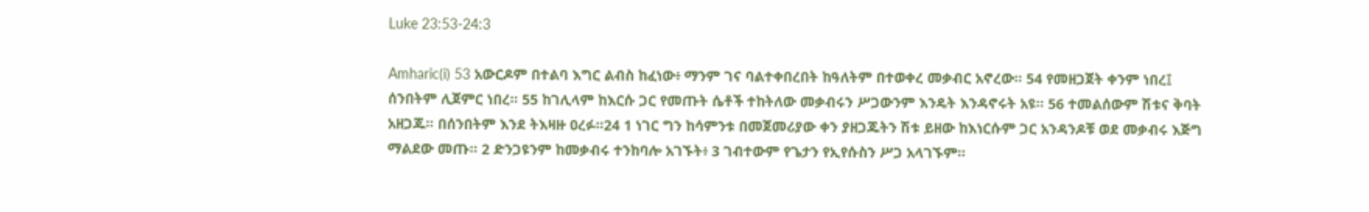Luke 23:53-24:3

Amharic(i) 53 አውርዶም በተልባ እግር ልብስ ከፈነው፥ ማንም ገና ባልተቀበረበት ከዓለትም በተወቀረ መቃብር አኖረው። 54 የመዘጋጀት ቀንም ነበረ፤ ሰንበትም ሊጀምር ነበረ። 55 ከገሊላም ከእርሱ ጋር የመጡት ሴቶች ተከትለው መቃብሩን ሥጋውንም እንዴት እንዳኖሩት አዩ። 56 ተመልሰውም ሽቱና ቅባት አዘጋጁ። በሰንበትም እንደ ትእዛዙ ዐረፉ።24 1 ነገር ግን ከሳምንቱ በመጀመሪያው ቀን ያዘጋጁትን ሽቱ ይዘው ከእነርሱም ጋር አንዳንዶቹ ወደ መቃብሩ እጅግ ማልደው መጡ። 2 ድንጋዩንም ከመቃብሩ ተንከባሎ አገኙት፥ 3 ገብተውም የጌታን የኢየሱስን ሥጋ አላገኙም።